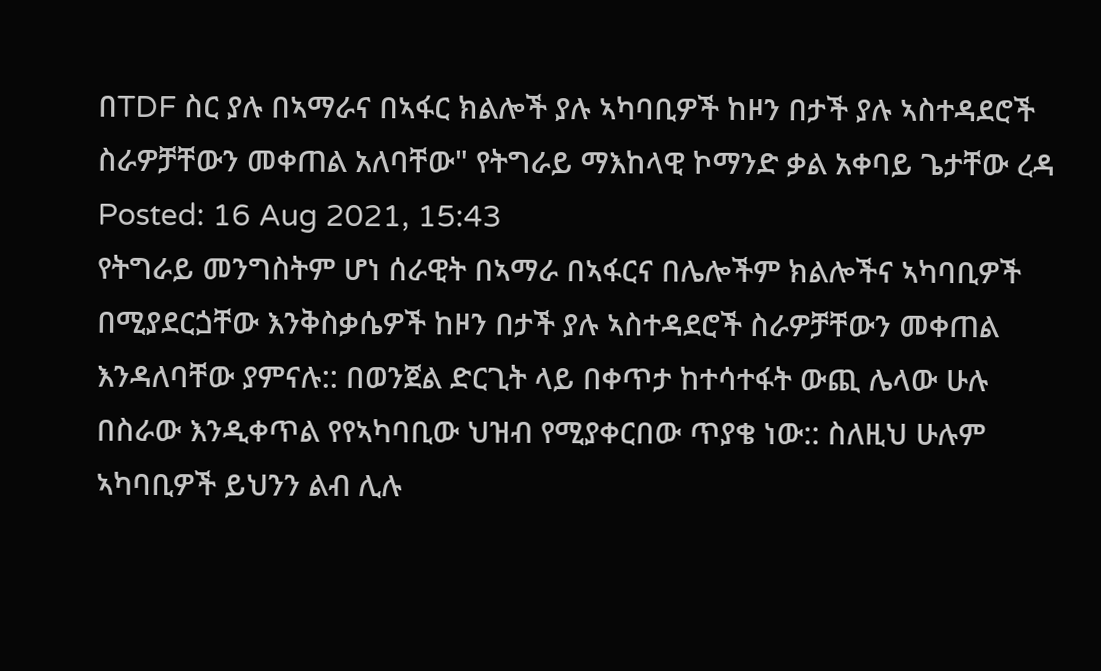በTDF ስር ያሉ በኣማራና በኣፋር ክልሎች ያሉ ኣካባቢዎች ከዞን በታች ያሉ ኣስተዳደሮች ስራዎቻቸውን መቀጠል አለባቸው" የትግራይ ማእከላዊ ኮማንድ ቃል አቀባይ ጌታቸው ረዳ
Posted: 16 Aug 2021, 15:43
የትግራይ መንግስትም ሆነ ሰራዊት በኣማራ በኣፋርና በሌሎችም ክልሎችና ኣካባቢዎች በሚያደርጏቸው እንቅስቃሴዎች ከዞን በታች ያሉ ኣስተዳደሮች ስራዎቻቸውን መቀጠል እንዳለባቸው ያምናሉ:: በወንጀል ድርጊት ላይ በቀጥታ ከተሳተፋት ውጪ ሌላው ሁሉ በስራው እንዲቀጥል የየኣካባቢው ህዝብ የሚያቀርበው ጥያቄ ነው:: ስለዚህ ሁሉም ኣካባቢዎች ይህንን ልብ ሊሉ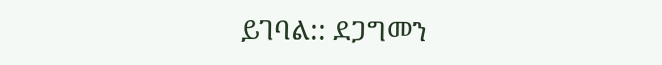ይገባል:: ደጋግመን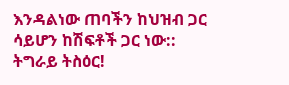እንዳልነው ጠባችን ከህዝብ ጋር ሳይሆን ከሽፍቶች ጋር ነው::
ትግራይ ትስዕር!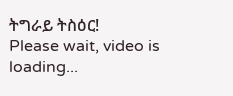ትግራይ ትስዕር!
Please wait, video is loading...